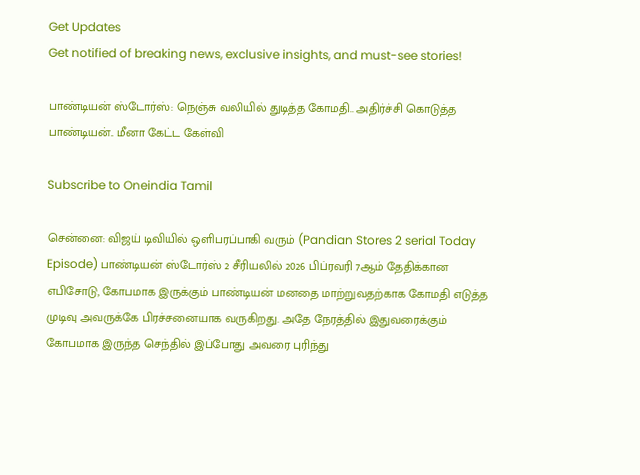Get Updates
Get notified of breaking news, exclusive insights, and must-see stories!

பாண்டியன் ஸ்டோர்ஸ்: நெஞ்சு வலியில் துடித்த கோமதி.. அதிர்ச்சி கொடுத்த பாண்டியன்.. மீனா கேட்ட கேள்வி

Subscribe to Oneindia Tamil

சென்னை: விஜய் டிவியில் ஒளிபரப்பாகி வரும் (Pandian Stores 2 serial Today Episode) பாண்டியன் ஸ்டோர்ஸ் 2 சீரியலில் 2026 பிப்ரவரி 7ஆம் தேதிக்கான எபிசோடு, கோபமாக இருக்கும் பாண்டியன் மனதை மாற்றுவதற்காக கோமதி எடுத்த முடிவு அவருக்கே பிரச்சனையாக வருகிறது. அதே நேரத்தில் இதுவரைக்கும் கோபமாக இருந்த செந்தில் இப்போது அவரை புரிந்து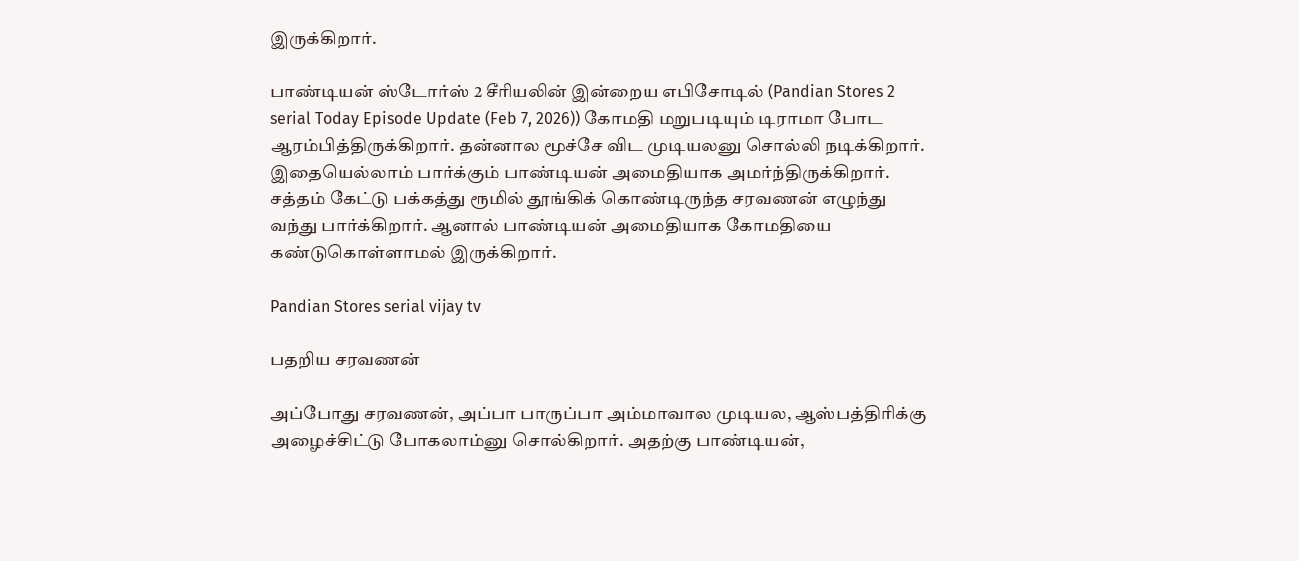இருக்கிறார்.

பாண்டியன் ஸ்டோர்ஸ் 2 சீரியலின் இன்றைய எபிசோடில் (Pandian Stores 2 serial Today Episode Update (Feb 7, 2026)) கோமதி மறுபடியும் டிராமா போட ஆரம்பித்திருக்கிறார். தன்னால மூச்சே விட முடியலனு சொல்லி நடிக்கிறார். இதையெல்லாம் பார்க்கும் பாண்டியன் அமைதியாக அமர்ந்திருக்கிறார். சத்தம் கேட்டு பக்கத்து ரூமில் தூங்கிக் கொண்டிருந்த சரவணன் எழுந்து வந்து பார்க்கிறார். ஆனால் பாண்டியன் அமைதியாக கோமதியை கண்டுகொள்ளாமல் இருக்கிறார்.

Pandian Stores serial vijay tv

பதறிய சரவணன்

அப்போது சரவணன், அப்பா பாருப்பா அம்மாவால முடியல, ஆஸ்பத்திரிக்கு அழைச்சிட்டு போகலாம்னு சொல்கிறார். அதற்கு பாண்டியன்,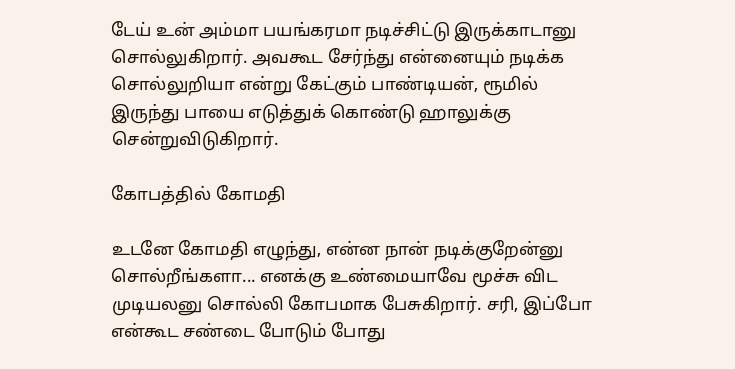டேய் உன் அம்மா பயங்கரமா நடிச்சிட்டு இருக்காடானு சொல்லுகிறார். அவகூட சேர்ந்து என்னையும் நடிக்க சொல்லுறியா என்று கேட்கும் பாண்டியன், ரூமில் இருந்து பாயை எடுத்துக் கொண்டு ஹாலுக்கு சென்றுவிடுகிறார்.

கோபத்தில் கோமதி

உடனே கோமதி எழுந்து, என்ன நான் நடிக்குறேன்னு சொல்றீங்களா... எனக்கு உண்மையாவே மூச்சு விட முடியலனு சொல்லி கோபமாக பேசுகிறார். சரி, இப்போ என்கூட சண்டை போடும் போது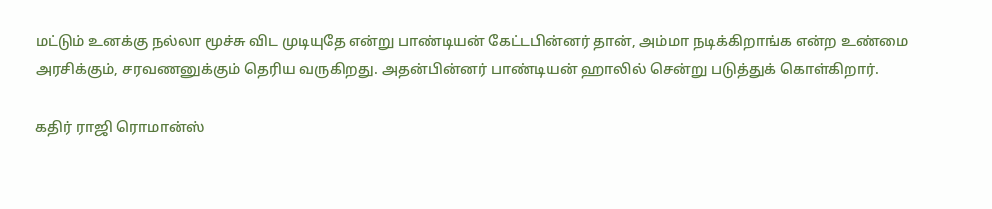மட்டும் உனக்கு நல்லா மூச்சு விட முடியுதே என்று பாண்டியன் கேட்டபின்னர் தான், அம்மா நடிக்கிறாங்க என்ற உண்மை அரசிக்கும், சரவணனுக்கும் தெரிய வருகிறது. அதன்பின்னர் பாண்டியன் ஹாலில் சென்று படுத்துக் கொள்கிறார்.

கதிர் ராஜி ரொமான்ஸ்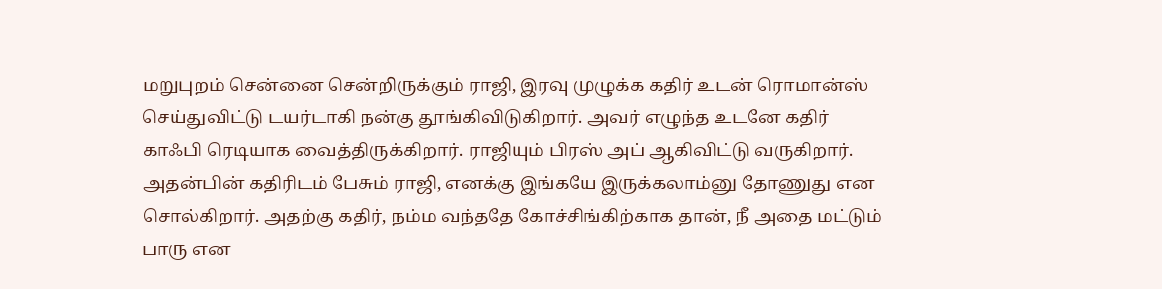மறுபுறம் சென்னை சென்றிருக்கும் ராஜி, இரவு முழுக்க கதிர் உடன் ரொமான்ஸ் செய்துவிட்டு டயர்டாகி நன்கு தூங்கிவிடுகிறார். அவர் எழுந்த உடனே கதிர் காஃபி ரெடியாக வைத்திருக்கிறார். ராஜியும் பிரஸ் அப் ஆகிவிட்டு வருகிறார். அதன்பின் கதிரிடம் பேசும் ராஜி, எனக்கு இங்கயே இருக்கலாம்னு தோணுது என சொல்கிறார். அதற்கு கதிர், நம்ம வந்ததே கோச்சிங்கிற்காக தான், நீ அதை மட்டும் பாரு என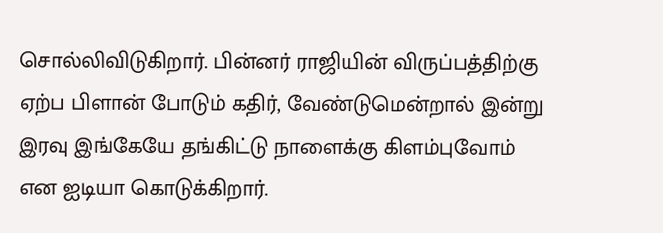சொல்லிவிடுகிறார். பின்னர் ராஜியின் விருப்பத்திற்கு ஏற்ப பிளான் போடும் கதிர், வேண்டுமென்றால் இன்று இரவு இங்கேயே தங்கிட்டு நாளைக்கு கிளம்புவோம் என ஐடியா கொடுக்கிறார்.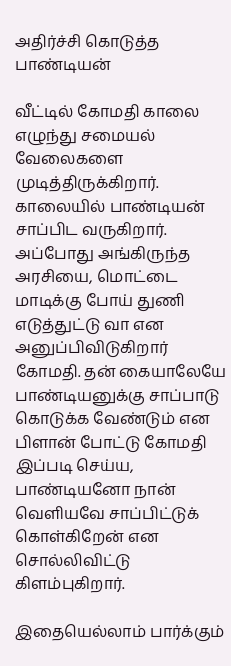அதிர்ச்சி கொடுத்த பாண்டியன்

வீட்டில் கோமதி காலை எழுந்து சமையல் வேலைகளை முடித்திருக்கிறார். காலையில் பாண்டியன் சாப்பிட வருகிறார். அப்போது அங்கிருந்த அரசியை, மொட்டை மாடிக்கு போய் துணி எடுத்துட்டு வா என அனுப்பிவிடுகிறார் கோமதி. தன் கையாலேயே பாண்டியனுக்கு சாப்பாடு கொடுக்க வேண்டும் என பிளான் போட்டு கோமதி இப்படி செய்ய, பாண்டியனோ நான் வெளியவே சாப்பிட்டுக் கொள்கிறேன் என சொல்லிவிட்டு கிளம்புகிறார்.

இதையெல்லாம் பார்க்கும்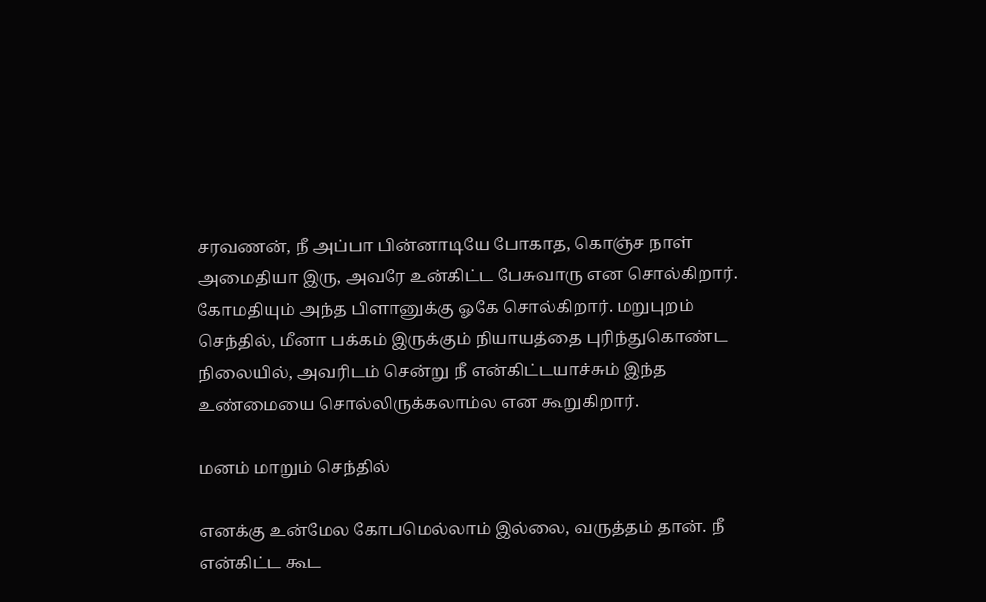சரவணன், நீ அப்பா பின்னாடியே போகாத, கொஞ்ச நாள் அமைதியா இரு, அவரே உன்கிட்ட பேசுவாரு என சொல்கிறார். கோமதியும் அந்த பிளானுக்கு ஓகே சொல்கிறார். மறுபுறம் செந்தில், மீனா பக்கம் இருக்கும் நியாயத்தை புரிந்துகொண்ட நிலையில், அவரிடம் சென்று நீ என்கிட்டயாச்சும் இந்த உண்மையை சொல்லிருக்கலாம்ல என கூறுகிறார்.

மனம் மாறும் செந்தில்

எனக்கு உன்மேல கோபமெல்லாம் இல்லை, வருத்தம் தான். நீ என்கிட்ட கூட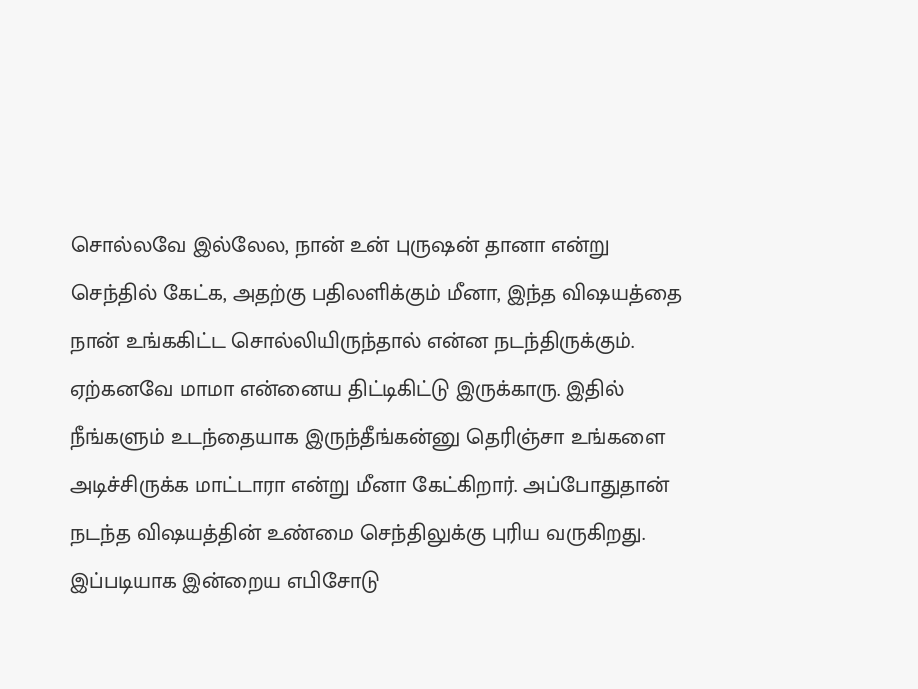சொல்லவே இல்லேல, நான் உன் புருஷன் தானா என்று செந்தில் கேட்க, அதற்கு பதிலளிக்கும் மீனா, இந்த விஷயத்தை நான் உங்ககிட்ட சொல்லியிருந்தால் என்ன நடந்திருக்கும். ஏற்கனவே மாமா என்னைய திட்டிகிட்டு இருக்காரு. இதில் நீங்களும் உடந்தையாக இருந்தீங்கன்னு தெரிஞ்சா உங்களை அடிச்சிருக்க மாட்டாரா என்று மீனா கேட்கிறார். அப்போதுதான் நடந்த விஷயத்தின் உண்மை செந்திலுக்கு புரிய வருகிறது. இப்படியாக இன்றைய எபிசோடு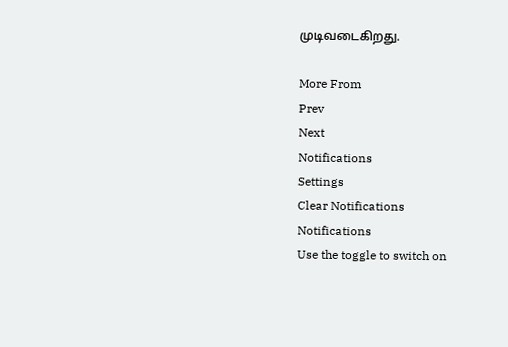முடிவடைகிறது.

More From
Prev
Next
Notifications
Settings
Clear Notifications
Notifications
Use the toggle to switch on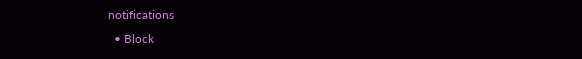notifications
  • Block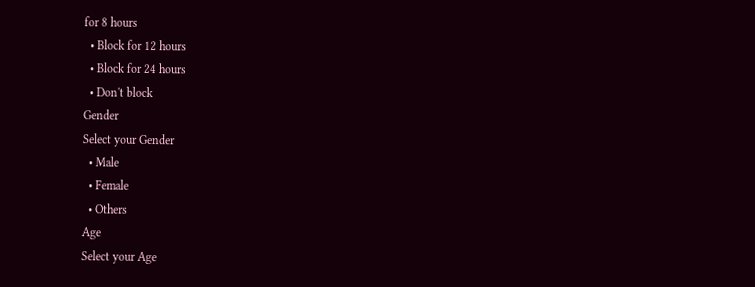for 8 hours
  • Block for 12 hours
  • Block for 24 hours
  • Don't block
Gender
Select your Gender
  • Male
  • Female
  • Others
Age
Select your Age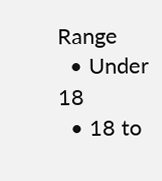Range
  • Under 18
  • 18 to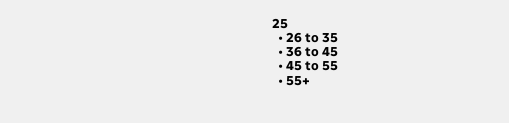25
  • 26 to 35
  • 36 to 45
  • 45 to 55
  • 55+